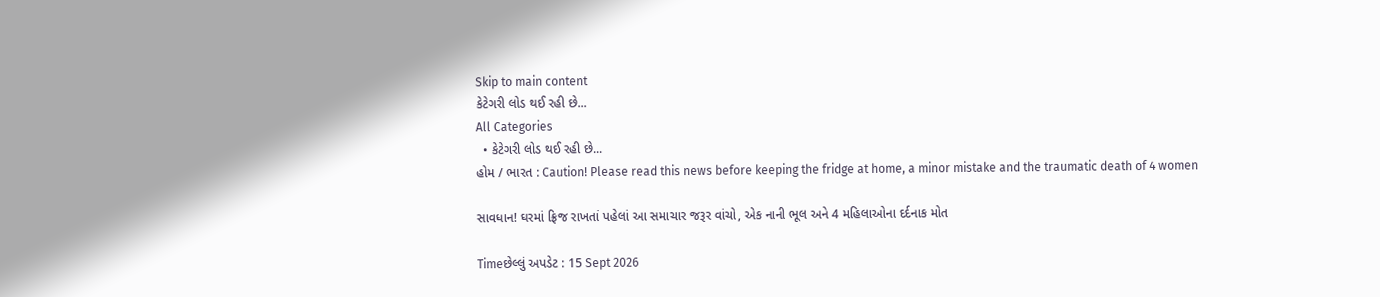Skip to main content
કેટેગરી લોડ થઈ રહી છે...
All Categories
  • કેટેગરી લોડ થઈ રહી છે...
હોમ / ભારત : Caution! Please read this news before keeping the fridge at home, a minor mistake and the traumatic death of 4 women

સાવધાન! ઘરમાં ફ્રિજ રાખતાં પહેલાં આ સમાચાર જરૂર વાંચો, એક નાની ભૂલ અને 4 મહિલાઓના દર્દનાક મોત

Timeછેલ્લું અપડેટ : 15 Sept 2026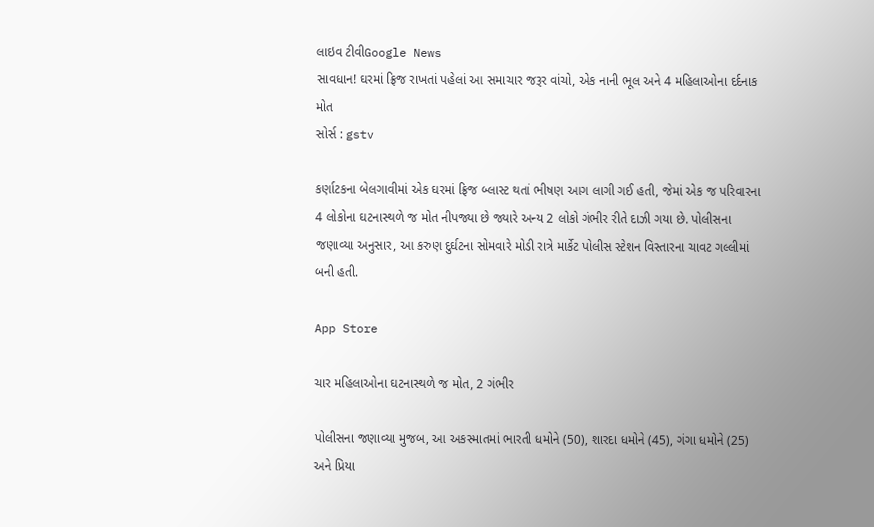લાઇવ ટીવીGoogle News
સાવધાન! ઘરમાં ફ્રિજ રાખતાં પહેલાં આ સમાચાર જરૂર વાંચો, એક નાની ભૂલ અને 4 મહિલાઓના દર્દનાક મોત
સોર્સ : gstv

કર્ણાટકના બેલગાવીમાં એક ઘરમાં ફ્રિજ બ્લાસ્ટ થતાં ભીષણ આગ લાગી ગઈ હતી, જેમાં એક જ પરિવારના 4 લોકોના ઘટનાસ્થળે જ મોત નીપજ્યા છે જ્યારે અન્ય 2 લોકો ગંભીર રીતે દાઝી ગયા છે. પોલીસના જણાવ્યા અનુસાર, આ કરુણ દુર્ઘટના સોમવારે મોડી રાત્રે માર્કેટ પોલીસ સ્ટેશન વિસ્તારના ચાવટ ગલ્લીમાં બની હતી.

App Store

ચાર મહિલાઓના ઘટનાસ્થળે જ મોત, 2 ગંભીર

પોલીસના જણાવ્યા મુજબ, આ અકસ્માતમાં ભારતી ધમોને (50), શારદા ધમોને (45), ગંગા ધમોને (25) અને પ્રિયા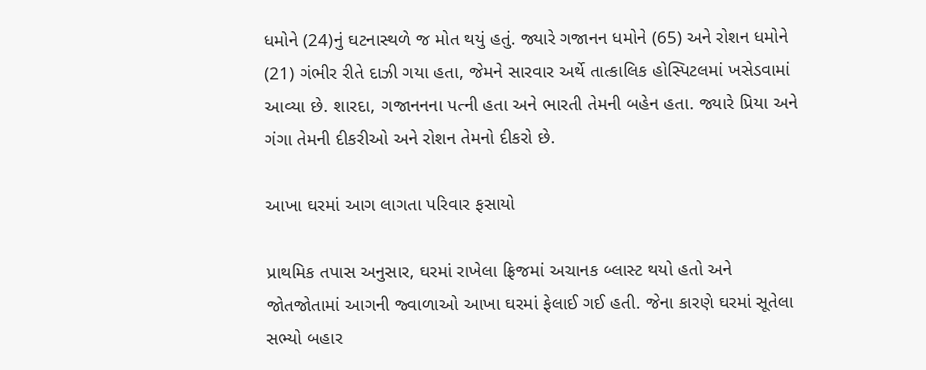ધમોને (24)નું ઘટનાસ્થળે જ મોત થયું હતું. જ્યારે ગજાનન ધમોને (65) અને રોશન ધમોને (21) ગંભીર રીતે દાઝી ગયા હતા, જેમને સારવાર અર્થે તાત્કાલિક હોસ્પિટલમાં ખસેડવામાં આવ્યા છે. શારદા, ગજાનનના પત્ની હતા અને ભારતી તેમની બહેન હતા. જ્યારે પ્રિયા અને ગંગા તેમની દીકરીઓ અને રોશન તેમનો દીકરો છે.

આખા ઘરમાં આગ લાગતા પરિવાર ફસાયો

પ્રાથમિક તપાસ અનુસાર, ઘરમાં રાખેલા ફ્રિજમાં અચાનક બ્લાસ્ટ થયો હતો અને જોતજોતામાં આગની જ્વાળાઓ આખા ઘરમાં ફેલાઈ ગઈ હતી. જેના કારણે ઘરમાં સૂતેલા સભ્યો બહાર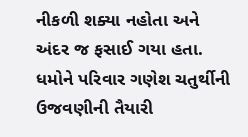નીકળી શક્યા નહોતા અને અંદર જ ફસાઈ ગયા હતા. ધમોને પરિવાર ગણેશ ચતુર્થીની ઉજવણીની તૈયારી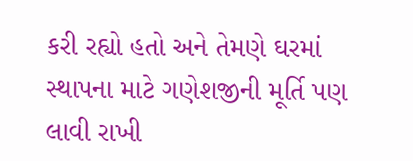કરી રહ્યો હતો અને તેમણે ઘરમાં સ્થાપના માટે ગણેશજીની મૂર્તિ પણ લાવી રાખી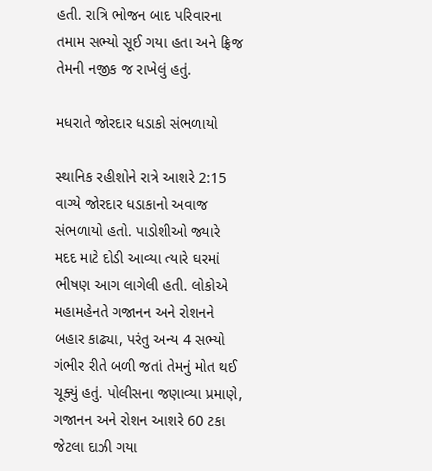હતી. રાત્રિ ભોજન બાદ પરિવારના તમામ સભ્યો સૂઈ ગયા હતા અને ફ્રિજ તેમની નજીક જ રાખેલું હતું.

મધરાતે જોરદાર ધડાકો સંભળાયો

સ્થાનિક રહીશોને રાત્રે આશરે 2:15 વાગ્યે જોરદાર ધડાકાનો અવાજ સંભળાયો હતો. પાડોશીઓ જ્યારે મદદ માટે દોડી આવ્યા ત્યારે ઘરમાં ભીષણ આગ લાગેલી હતી. લોકોએ મહામહેનતે ગજાનન અને રોશનને બહાર કાઢ્યા, પરંતુ અન્ય 4 સભ્યો ગંભીર રીતે બળી જતાં તેમનું મોત થઈ ચૂક્યું હતું. પોલીસના જણાવ્યા પ્રમાણે, ગજાનન અને રોશન આશરે 60 ટકા જેટલા દાઝી ગયા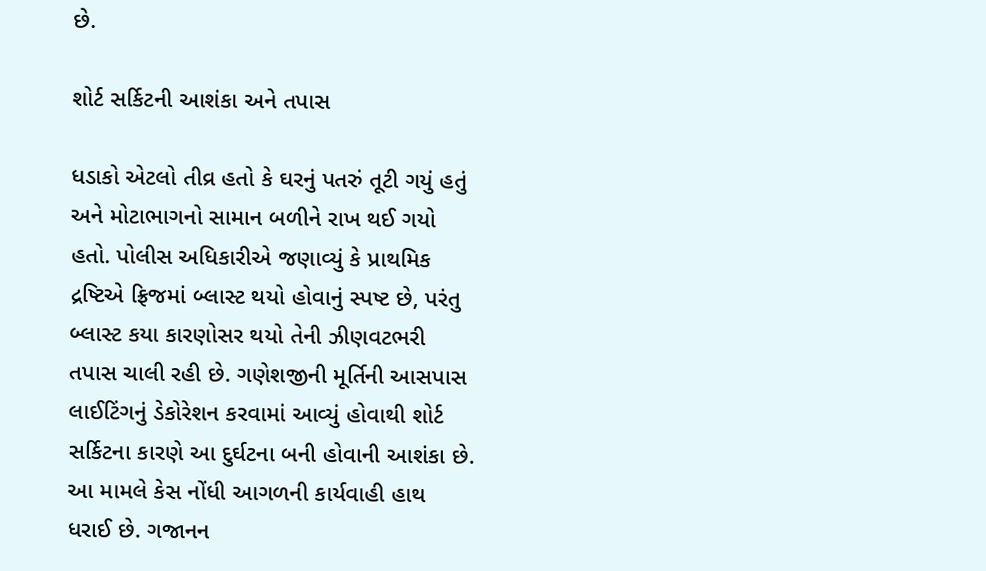છે.

શોર્ટ સર્કિટની આશંકા અને તપાસ

ધડાકો એટલો તીવ્ર હતો કે ઘરનું પતરું તૂટી ગયું હતું અને મોટાભાગનો સામાન બળીને રાખ થઈ ગયો હતો. પોલીસ અધિકારીએ જણાવ્યું કે પ્રાથમિક દ્રષ્ટિએ ફ્રિજમાં બ્લાસ્ટ થયો હોવાનું સ્પષ્ટ છે, પરંતુ બ્લાસ્ટ કયા કારણોસર થયો તેની ઝીણવટભરી તપાસ ચાલી રહી છે. ગણેશજીની મૂર્તિની આસપાસ લાઈટિંગનું ડેકોરેશન કરવામાં આવ્યું હોવાથી શોર્ટ સર્કિટના કારણે આ દુર્ઘટના બની હોવાની આશંકા છે. આ મામલે કેસ નોંધી આગળની કાર્યવાહી હાથ ધરાઈ છે. ગજાનન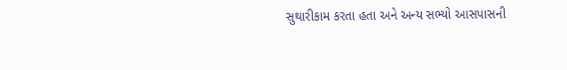સુથારીકામ કરતા હતા અને અન્ય સભ્યો આસપાસની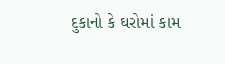દુકાનો કે ઘરોમાં કામ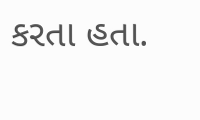કરતા હતા.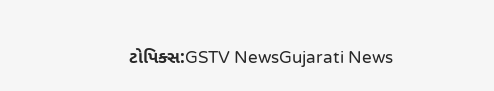ટોપિક્સ:GSTV NewsGujarati News